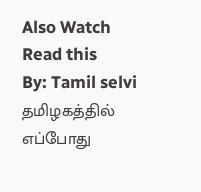Also Watch
Read this
By: Tamil selvi
தமிழகத்தில் எப்போது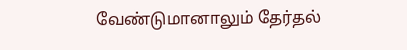வேண்டுமானாலும் தேர்தல்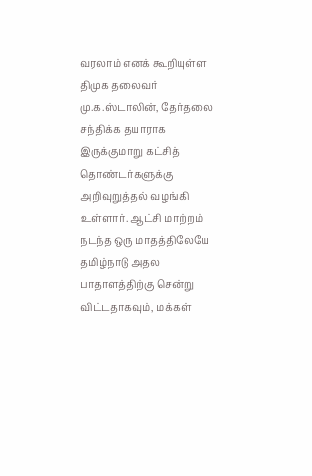வரலாம் எனக் கூறியுள்ள திமுக தலைவர் மு.க.ஸ்டாலின், தேர்தலை சந்திக்க தயாராக இருக்குமாறு கட்சித் தொண்டர்களுக்கு அறிவுறுத்தல் வழங்கி உள்ளார். ஆட்சி மாற்றம் நடந்த ஒரு மாதத்திலேயே தமிழ்நாடு அதல பாதாளத்திற்கு சென்று விட்டதாகவும், மக்கள்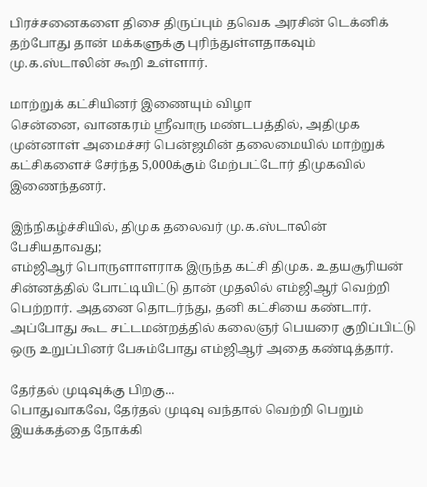பிரச்சனைகளை திசை திருப்பும் தவெக அரசின் டெக்னிக் தற்போது தான் மக்களுக்கு புரிந்துள்ளதாகவும் மு.க.ஸ்டாலின் கூறி உள்ளார்.

மாற்றுக் கட்சியினர் இணையும் விழா
சென்னை, வானகரம் ஸ்ரீவாரு மண்டபத்தில், அதிமுக முன்னாள் அமைச்சர் பென்ஜமின் தலைமையில் மாற்றுக் கட்சிகளைச் சேர்ந்த 5,000க்கும் மேற்பட்டோர் திமுகவில் இணைந்தனர்.

இந்நிகழ்ச்சியில், திமுக தலைவர் மு.க.ஸ்டாலின் பேசியதாவது;
எம்ஜிஆர் பொருளாளராக இருந்த கட்சி திமுக. உதயசூரியன் சின்னத்தில் போட்டியிட்டு தான் முதலில் எம்ஜிஆர் வெற்றி பெற்றார். அதனை தொடர்ந்து, தனி கட்சியை கண்டார். அப்போது கூட சட்டமன்றத்தில் கலைஞர் பெயரை குறிப்பிட்டு ஒரு உறுப்பினர் பேசும்போது எம்ஜிஆர் அதை கண்டித்தார்.

தேர்தல் முடிவுக்கு பிறகு...
பொதுவாகவே, தேர்தல் முடிவு வந்தால் வெற்றி பெறும் இயக்கத்தை நோக்கி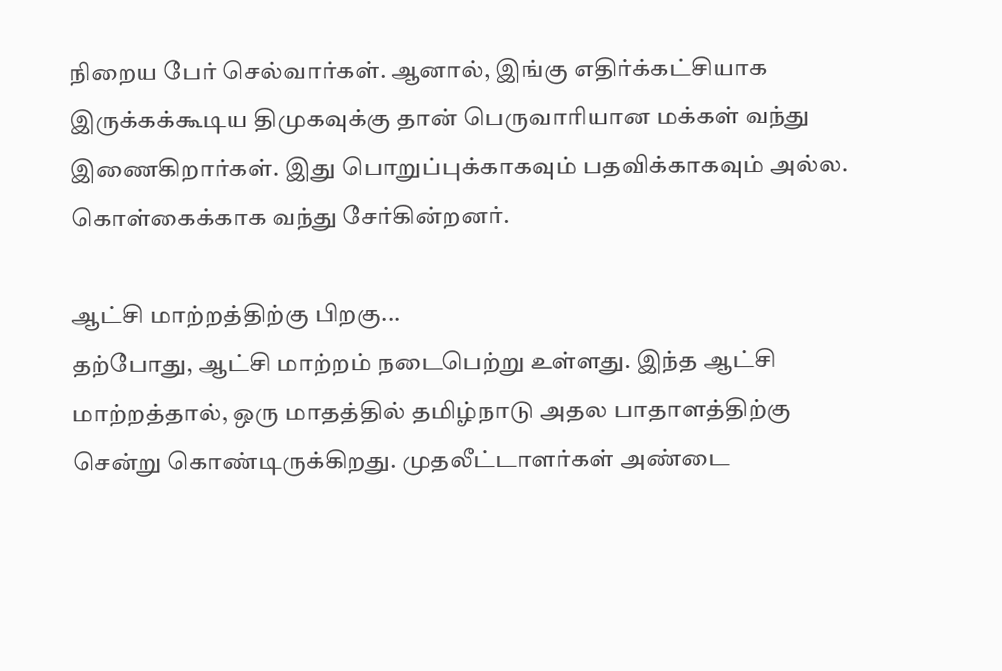நிறைய பேர் செல்வார்கள். ஆனால், இங்கு எதிர்க்கட்சியாக இருக்கக்கூடிய திமுகவுக்கு தான் பெருவாரியான மக்கள் வந்து இணைகிறார்கள். இது பொறுப்புக்காகவும் பதவிக்காகவும் அல்ல. கொள்கைக்காக வந்து சேர்கின்றனர்.

ஆட்சி மாற்றத்திற்கு பிறகு...
தற்போது, ஆட்சி மாற்றம் நடைபெற்று உள்ளது. இந்த ஆட்சி மாற்றத்தால், ஒரு மாதத்தில் தமிழ்நாடு அதல பாதாளத்திற்கு சென்று கொண்டிருக்கிறது. முதலீட்டாளர்கள் அண்டை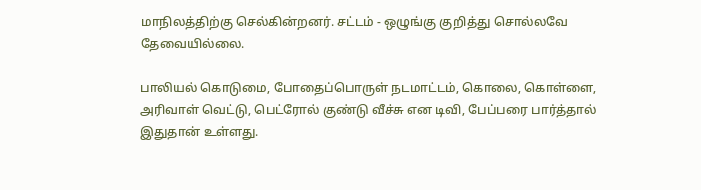மாநிலத்திற்கு செல்கின்றனர். சட்டம் - ஒழுங்கு குறித்து சொல்லவே தேவையில்லை.

பாலியல் கொடுமை, போதைப்பொருள் நடமாட்டம், கொலை, கொள்ளை, அரிவாள் வெட்டு, பெட்ரோல் குண்டு வீச்சு என டிவி, பேப்பரை பார்த்தால் இதுதான் உள்ளது.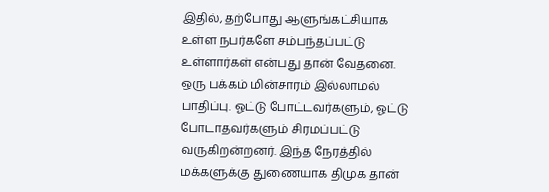இதில், தற்போது ஆளுங்கட்சியாக உள்ள நபர்களே சம்பந்தப்பட்டு உள்ளார்கள் என்பது தான் வேதனை. ஒரு பக்கம் மின்சாரம் இல்லாமல் பாதிப்பு. ஓட்டு போட்டவர்களும், ஓட்டு போடாதவர்களும் சிரமப்பட்டு வருகிறன்றனர். இந்த நேரத்தில் மக்களுக்கு துணையாக திமுக தான்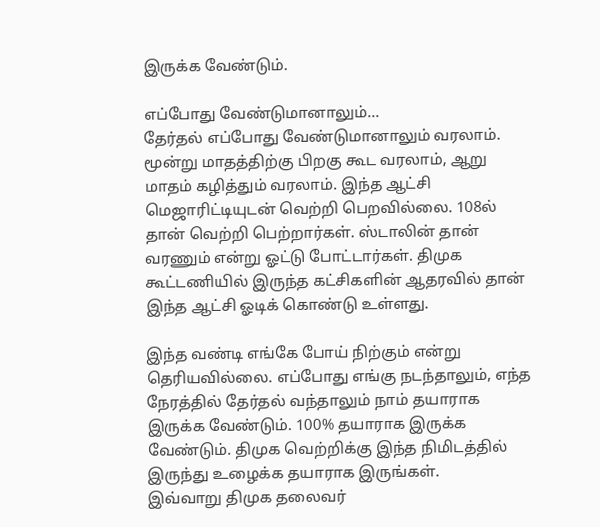இருக்க வேண்டும்.

எப்போது வேண்டுமானாலும்...
தேர்தல் எப்போது வேண்டுமானாலும் வரலாம். மூன்று மாதத்திற்கு பிறகு கூட வரலாம், ஆறு மாதம் கழித்தும் வரலாம். இந்த ஆட்சி மெஜாரிட்டியுடன் வெற்றி பெறவில்லை. 108ல் தான் வெற்றி பெற்றார்கள். ஸ்டாலின் தான் வரணும் என்று ஓட்டு போட்டார்கள். திமுக கூட்டணியில் இருந்த கட்சிகளின் ஆதரவில் தான் இந்த ஆட்சி ஓடிக் கொண்டு உள்ளது.

இந்த வண்டி எங்கே போய் நிற்கும் என்று தெரியவில்லை. எப்போது எங்கு நடந்தாலும், எந்த நேரத்தில் தேர்தல் வந்தாலும் நாம் தயாராக இருக்க வேண்டும். 100% தயாராக இருக்க வேண்டும். திமுக வெற்றிக்கு இந்த நிமிடத்தில் இருந்து உழைக்க தயாராக இருங்கள்.
இவ்வாறு திமுக தலைவர்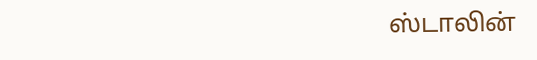ஸ்டாலின்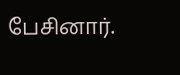பேசினார்.